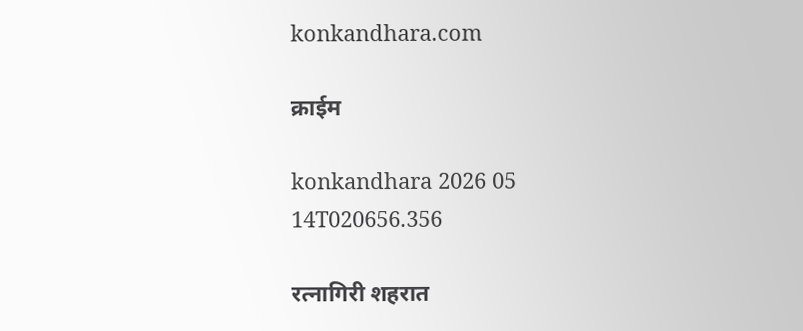konkandhara.com

क्राईम

konkandhara 2026 05 14T020656.356

रत्नागिरी शहरात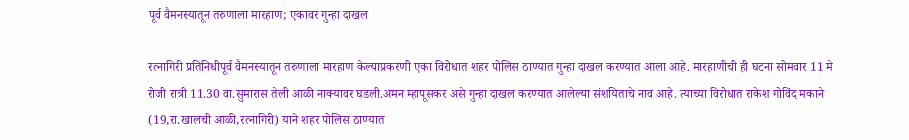पूर्व वैमनस्यातून तरुणाला मारहाण; एकावर गुन्हा दाखल

रत्‍नागिरी प्रतिनिधीपूर्व वैमनस्यातून तरुणाला मारहाण केल्याप्रकरणी एका विरोधात शहर पोलिस ठाण्यात गुन्हा दाखल करण्यात आला आहे. मारहाणीची ही घटना सोमवार 11 मे रोजी रात्री 11.30 वा.सुमारास तेली आळी नाक्यावर घडली.अमन म्हापूसकर असे गुन्हा दाखल करण्यात आलेल्या संशयिताचे नाव आहे. त्‍याच्या विरोधात राकेश गोविंद मकाने (19,रा.खालची आळी,रत्‍नागिरी) याने शहर पोलिस ठाण्यात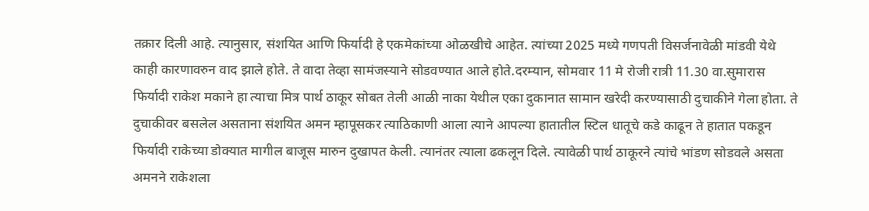तक्रार दिली आहे. त्‍यानुसार, संशयित आणि फिर्यादी हे एकमेकांच्या ओळखीचे आहेत. त्‍यांच्या 2025 मध्ये गणपती विसर्जनावेळी मांडवी येथे काही कारणावरुन वाद झाले होते. ते वादा तेव्हा सामंजस्याने सोडवण्यात आले होते.दरम्यान, सोमवार 11 मे रोजी रात्री 11.30 वा.सुमारास फिर्यादी राकेश मकाने हा त्‍याचा मित्र पार्थ ठाकूर सोबत तेली आळी नाका येथील एका दुकानात सामान खरेदी करण्यासाठी दुचाकीने गेला होता. ते दुचाकीवर बसलेल असताना संशयित अमन म्हापूसकर त्‍याठिकाणी आला त्‍याने आपल्या हातातील स्टिल धातूचे कडे काढून ते हातात पकडून फिर्यादी राकेच्या डोक्यात मागील बाजूस मारुन दुखापत केली. त्‍यानंतर त्‍याला ढकलून दिले. त्‍यावेळी पार्थ ठाकूरने त्‍यांचे भांडण सोडवले असता अमनने राकेशला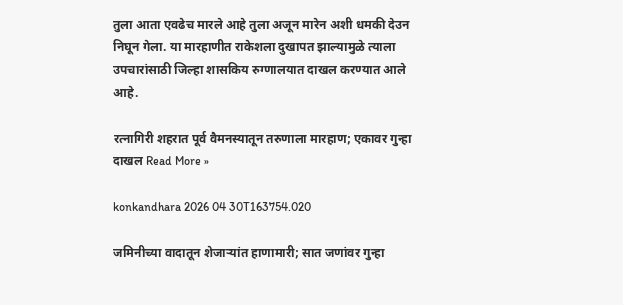तुला आता एवढेच मारले आहे तुला अजून मारेन अशी धमकी देउन निघून गेला. या मारहाणीत राकेशला दुखापत झाल्यामुळे त्‍याला उपचारांसाठी जिल्हा शासकिय रुग्णालयात दाखल करण्यात आले आहे.

रत्नागिरी शहरात पूर्व वैमनस्यातून तरुणाला मारहाण; एकावर गुन्हा दाखल Read More »

konkandhara 2026 04 30T163754.020

जमिनीच्या वादातून शेजाऱ्यांत हाणामारी; सात जणांवर गुन्हा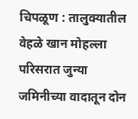चिपळूण : तालुक्यातील वेहळे खान मोहल्ला परिसरात जुन्या जमिनीच्या वादातून दोन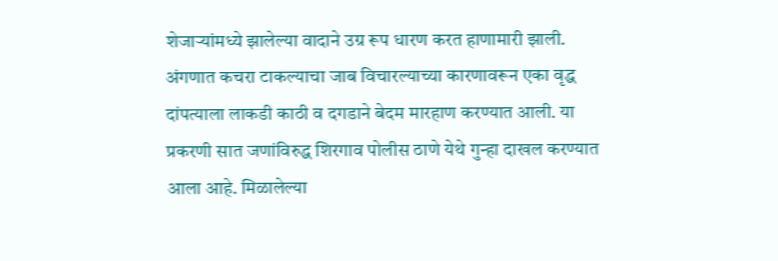शेजाऱ्यांमध्ये झालेल्या वादाने उग्र रूप धारण करत हाणामारी झाली. अंगणात कचरा टाकल्याचा जाब विचारल्याच्या कारणावरून एका वृद्ध दांपत्याला लाकडी काठी व दगडाने बेदम मारहाण करण्यात आली. या प्रकरणी सात जणांविरुद्ध शिरगाव पोलीस ठाणे येथे गुन्हा दाखल करण्यात आला आहे. मिळालेल्या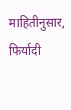माहितीनुसार, फिर्यादी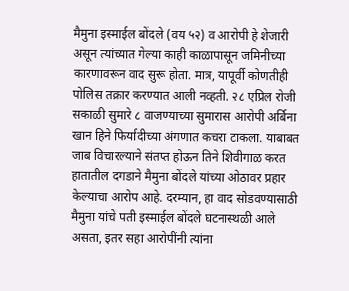मैमुना इस्माईल बोंदले (वय ५२) व आरोपी हे शेजारी असून त्यांच्यात गेल्या काही काळापासून जमिनीच्या कारणावरून वाद सुरू होता. मात्र, यापूर्वी कोणतीही पोलिस तक्रार करण्यात आली नव्हती. २८ एप्रिल रोजी सकाळी सुमारे ८ वाजण्याच्या सुमारास आरोपी अर्बिना खान हिने फिर्यादीच्या अंगणात कचरा टाकला. याबाबत जाब विचारल्याने संतप्त होऊन तिने शिवीगाळ करत हातातील दगडाने मैमुना बोंदले यांच्या ओठावर प्रहार केल्याचा आरोप आहे. दरम्यान, हा वाद सोडवण्यासाठी मैमुना यांचे पती इस्माईल बोंदले घटनास्थळी आले असता, इतर सहा आरोपींनी त्यांना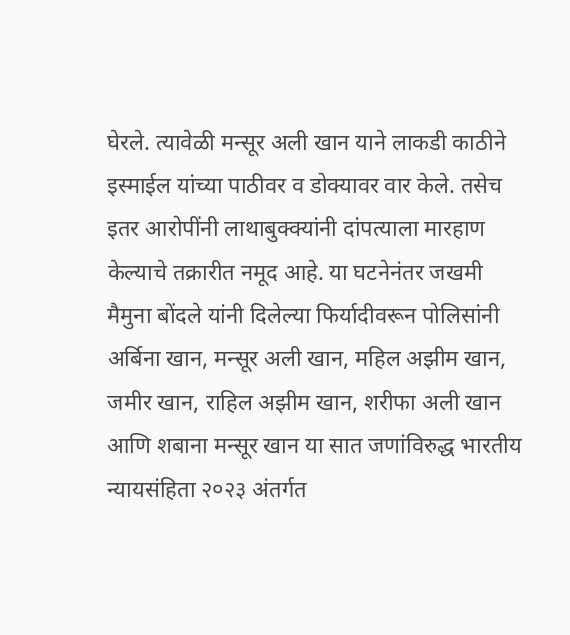घेरले. त्यावेळी मन्सूर अली खान याने लाकडी काठीने इस्माईल यांच्या पाठीवर व डोक्यावर वार केले. तसेच इतर आरोपींनी लाथाबुक्क्यांनी दांपत्याला मारहाण केल्याचे तक्रारीत नमूद आहे. या घटनेनंतर जखमी मैमुना बोंदले यांनी दिलेल्या फिर्यादीवरून पोलिसांनी अर्बिना खान, मन्सूर अली खान, महिल अझीम खान, जमीर खान, राहिल अझीम खान, शरीफा अली खान आणि शबाना मन्सूर खान या सात जणांविरुद्ध भारतीय न्यायसंहिता २०२३ अंतर्गत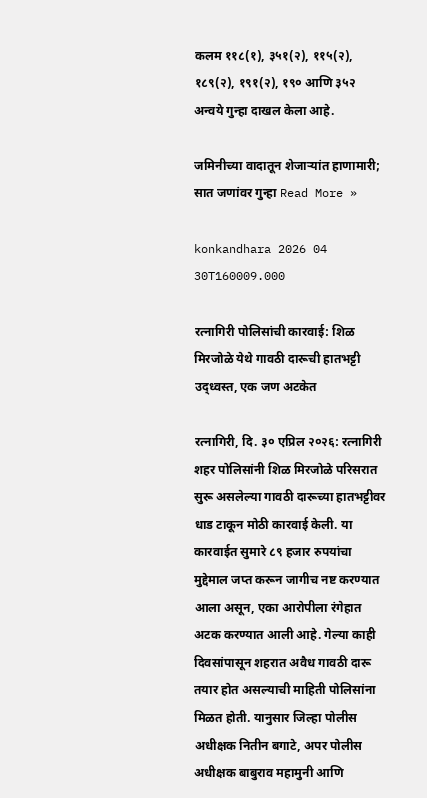कलम ११८(१), ३५१(२), ११५(२), १८९(२), १९१(२), १९० आणि ३५२ अन्वये गुन्हा दाखल केला आहे.

जमिनीच्या वादातून शेजाऱ्यांत हाणामारी; सात जणांवर गुन्हा Read More »

konkandhara 2026 04 30T160009.000

रत्नागिरी पोलिसांची कारवाई: शिळ मिरजोळे येथे गावठी दारूची हातभट्टी उद्ध्वस्त, एक जण अटकेत

रत्नागिरी, दि. ३० एप्रिल २०२६: रत्नागिरी शहर पोलिसांनी शिळ मिरजोळे परिसरात सुरू असलेल्या गावठी दारूच्या हातभट्टीवर धाड टाकून मोठी कारवाई केली. या कारवाईत सुमारे ८९ हजार रुपयांचा मुद्देमाल जप्त करून जागीच नष्ट करण्यात आला असून, एका आरोपीला रंगेहात अटक करण्यात आली आहे. गेल्या काही दिवसांपासून शहरात अवैध गावठी दारू तयार होत असल्याची माहिती पोलिसांना मिळत होती. यानुसार जिल्हा पोलीस अधीक्षक नितीन बगाटे, अपर पोलीस अधीक्षक बाबुराव महामुनी आणि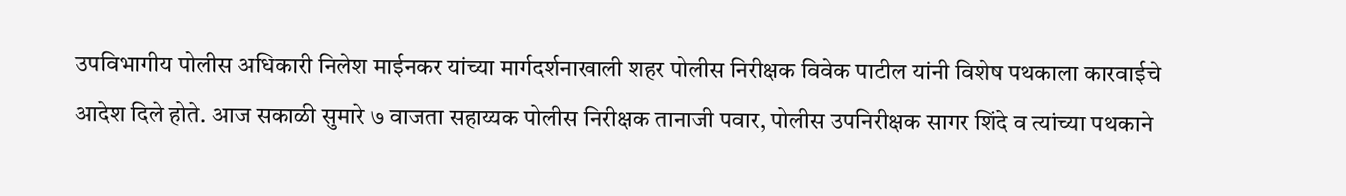उपविभागीय पोलीस अधिकारी निलेश माईनकर यांच्या मार्गदर्शनाखाली शहर पोलीस निरीक्षक विवेक पाटील यांनी विशेष पथकाला कारवाईचे आदेश दिले होते. आज सकाळी सुमारे ७ वाजता सहाय्यक पोलीस निरीक्षक तानाजी पवार, पोलीस उपनिरीक्षक सागर शिंदे व त्यांच्या पथकाने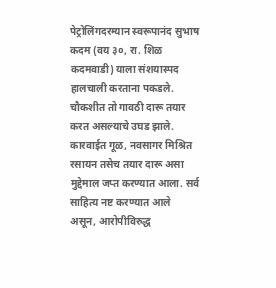पेट्रोलिंगदरम्यान स्वरूपानंद सुभाष कदम (वय ३०, रा. शिळ कदमवाडी) याला संशयास्पद हालचाली करताना पकडले. चौकशीत तो गावठी दारू तयार करत असल्याचे उघड झाले. कारवाईत गूळ, नवसागर मिश्रित रसायन तसेच तयार दारू असा मुद्देमाल जप्त करण्यात आला. सर्व साहित्य नष्ट करण्यात आले असून, आरोपीविरुद्ध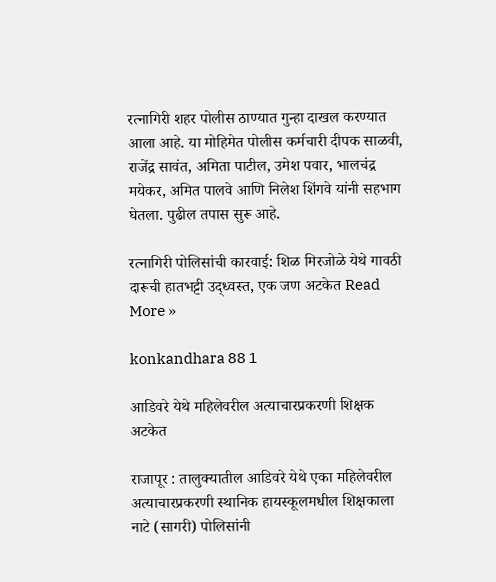रत्नागिरी शहर पोलीस ठाण्यात गुन्हा दाखल करण्यात आला आहे. या मोहिमेत पोलीस कर्मचारी दीपक साळवी, राजेंद्र सावंत, अमिता पाटील, उमेश पवार, भालचंद्र मयेकर, अमित पालवे आणि निलेश शिंगवे यांनी सहभाग घेतला. पुढील तपास सुरू आहे.

रत्नागिरी पोलिसांची कारवाई: शिळ मिरजोळे येथे गावठी दारूची हातभट्टी उद्ध्वस्त, एक जण अटकेत Read More »

konkandhara 88 1

आडिवरे येथे महिलेवरील अत्याचारप्रकरणी शिक्षक अटकेत

राजापूर : तालुक्यातील आडिवरे येथे एका महिलेवरील अत्याचारप्रकरणी स्थानिक हायस्कूलमधील शिक्षकाला नाटे (सागरी) पोलिसांनी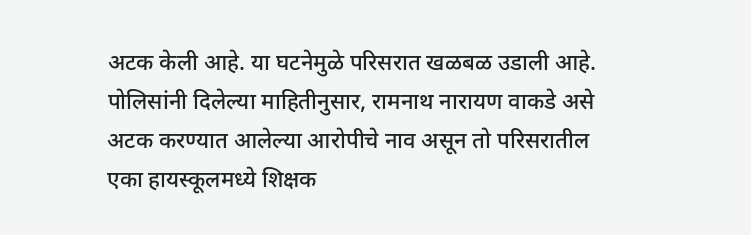अटक केली आहे. या घटनेमुळे परिसरात खळबळ उडाली आहे. पोलिसांनी दिलेल्या माहितीनुसार, रामनाथ नारायण वाकडे असे अटक करण्यात आलेल्या आरोपीचे नाव असून तो परिसरातील एका हायस्कूलमध्ये शिक्षक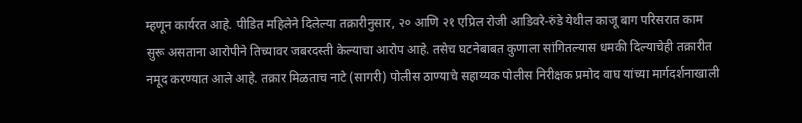म्हणून कार्यरत आहे. पीडित महिलेने दिलेल्या तक्रारीनुसार, २० आणि २१ एप्रिल रोजी आडिवरे-रुंडे येथील काजू बाग परिसरात काम सुरू असताना आरोपीने तिच्यावर जबरदस्ती केल्याचा आरोप आहे. तसेच घटनेबाबत कुणाला सांगितल्यास धमकी दिल्याचेही तक्रारीत नमूद करण्यात आले आहे. तक्रार मिळताच नाटे (सागरी) पोलीस ठाण्याचे सहाय्यक पोलीस निरीक्षक प्रमोद वाघ यांच्या मार्गदर्शनाखाली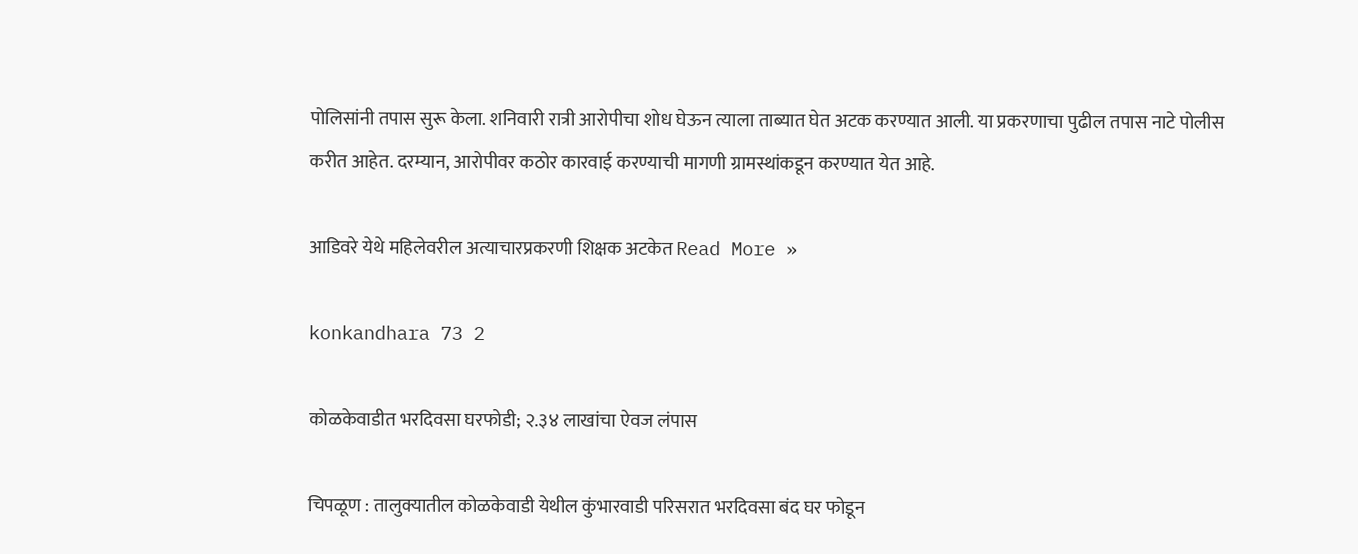पोलिसांनी तपास सुरू केला. शनिवारी रात्री आरोपीचा शोध घेऊन त्याला ताब्यात घेत अटक करण्यात आली. या प्रकरणाचा पुढील तपास नाटे पोलीस करीत आहेत. दरम्यान, आरोपीवर कठोर कारवाई करण्याची मागणी ग्रामस्थांकडून करण्यात येत आहे.

आडिवरे येथे महिलेवरील अत्याचारप्रकरणी शिक्षक अटकेत Read More »

konkandhara 73 2

कोळकेवाडीत भरदिवसा घरफोडी; २.३४ लाखांचा ऐवज लंपास

चिपळूण : तालुक्यातील कोळकेवाडी येथील कुंभारवाडी परिसरात भरदिवसा बंद घर फोडून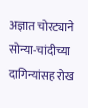अज्ञात चोरट्याने सोन्या-चांदीच्या दागिन्यांसह रोख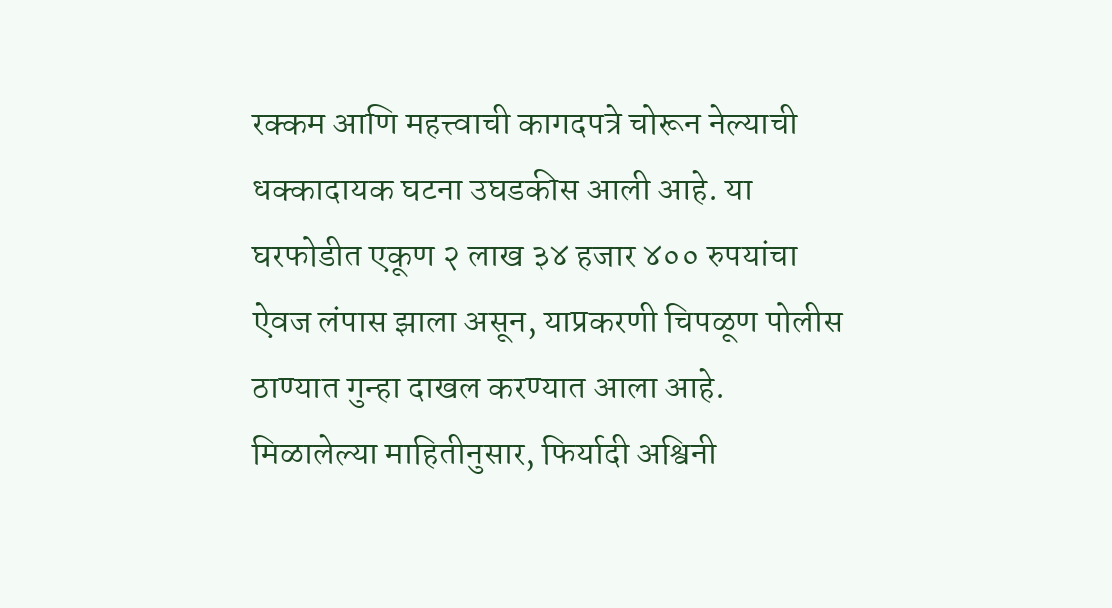रक्कम आणि महत्त्वाची कागदपत्रे चोरून नेल्याची धक्कादायक घटना उघडकीस आली आहे. या घरफोडीत एकूण २ लाख ३४ हजार ४०० रुपयांचा ऐवज लंपास झाला असून, याप्रकरणी चिपळूण पोलीस ठाण्यात गुन्हा दाखल करण्यात आला आहे. मिळालेल्या माहितीनुसार, फिर्यादी अश्विनी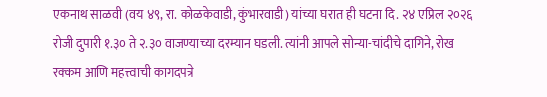एकनाथ साळवी (वय ४९, रा. कोळकेवाडी, कुंभारवाडी) यांच्या घरात ही घटना दि. २४ एप्रिल २०२६ रोजी दुपारी १.३० ते २.३० वाजण्याच्या दरम्यान घडली. त्यांनी आपले सोन्या-चांदीचे दागिने, रोख रक्कम आणि महत्त्वाची कागदपत्रे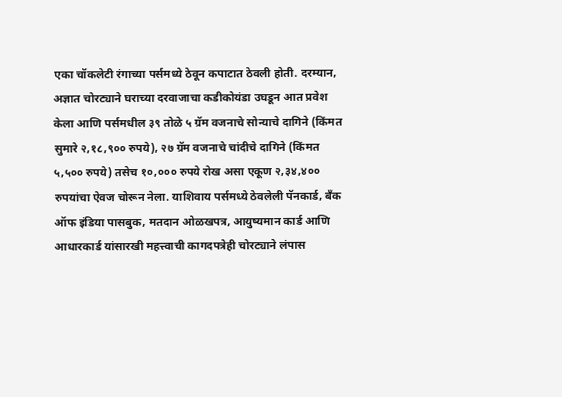एका चॉकलेटी रंगाच्या पर्समध्ये ठेवून कपाटात ठेवली होती. दरम्यान, अज्ञात चोरट्याने घराच्या दरवाजाचा कडीकोयंडा उघडून आत प्रवेश केला आणि पर्समधील ३९ तोळे ५ ग्रॅम वजनाचे सोन्याचे दागिने (किंमत सुमारे २,१८,९०० रुपये), २७ ग्रॅम वजनाचे चांदीचे दागिने (किंमत ५,५०० रुपये) तसेच १०,००० रुपये रोख असा एकूण २,३४,४०० रुपयांचा ऐवज चोरून नेला. याशिवाय पर्समध्ये ठेवलेली पॅनकार्ड, बँक ऑफ इंडिया पासबुक, मतदान ओळखपत्र, आयुष्यमान कार्ड आणि आधारकार्ड यांसारखी महत्त्वाची कागदपत्रेही चोरट्याने लंपास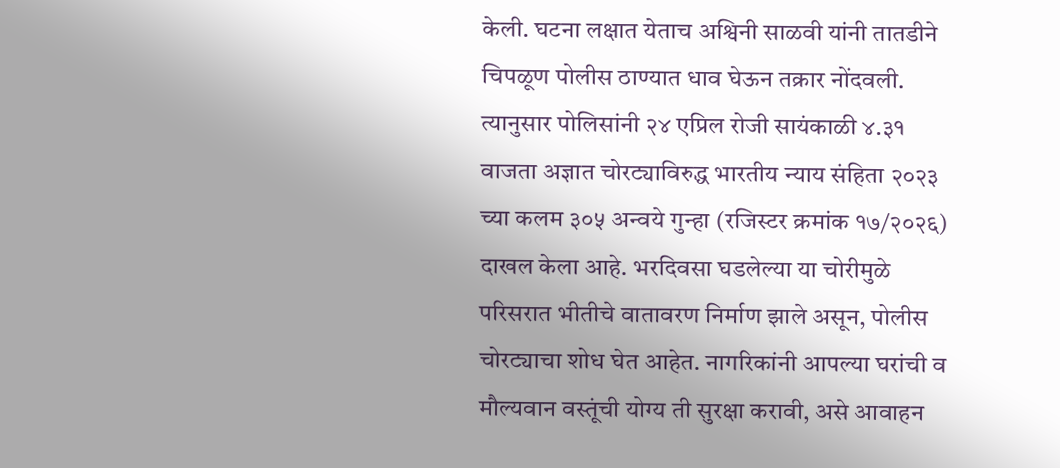केली. घटना लक्षात येताच अश्विनी साळवी यांनी तातडीने चिपळूण पोलीस ठाण्यात धाव घेऊन तक्रार नोंदवली. त्यानुसार पोलिसांनी २४ एप्रिल रोजी सायंकाळी ४.३१ वाजता अज्ञात चोरट्याविरुद्ध भारतीय न्याय संहिता २०२३ च्या कलम ३०५ अन्वये गुन्हा (रजिस्टर क्रमांक १७/२०२६) दाखल केला आहे. भरदिवसा घडलेल्या या चोरीमुळे परिसरात भीतीचे वातावरण निर्माण झाले असून, पोलीस चोरट्याचा शोध घेत आहेत. नागरिकांनी आपल्या घरांची व मौल्यवान वस्तूंची योग्य ती सुरक्षा करावी, असे आवाहन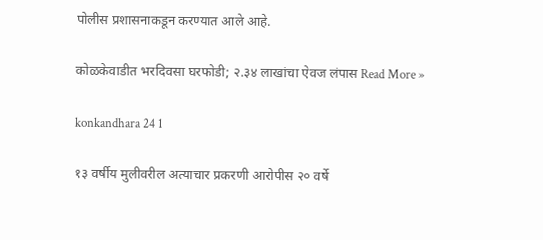पोलीस प्रशासनाकडून करण्यात आले आहे.

कोळकेवाडीत भरदिवसा घरफोडी; २.३४ लाखांचा ऐवज लंपास Read More »

konkandhara 24 1

१३ वर्षीय मुलीवरील अत्याचार प्रकरणी आरोपीस २० वर्षे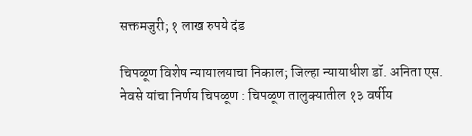सक्तमजुरी; १ लाख रुपये दंड

चिपळूण विशेष न्यायालयाचा निकाल; जिल्हा न्यायाधीश डॉ. अनिता एस. नेवसे यांचा निर्णय चिपळूण : चिपळूण तालुक्यातील १३ वर्षीय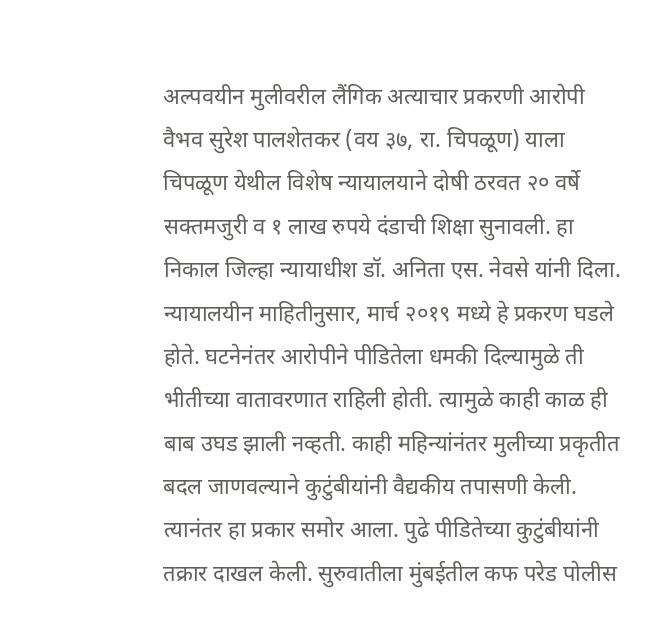अल्पवयीन मुलीवरील लैंगिक अत्याचार प्रकरणी आरोपी वैभव सुरेश पालशेतकर (वय ३७, रा. चिपळूण) याला चिपळूण येथील विशेष न्यायालयाने दोषी ठरवत २० वर्षे सक्तमजुरी व १ लाख रुपये दंडाची शिक्षा सुनावली. हा निकाल जिल्हा न्यायाधीश डॉ. अनिता एस. नेवसे यांनी दिला. न्यायालयीन माहितीनुसार, मार्च २०१९ मध्ये हे प्रकरण घडले होते. घटनेनंतर आरोपीने पीडितेला धमकी दिल्यामुळे ती भीतीच्या वातावरणात राहिली होती. त्यामुळे काही काळ ही बाब उघड झाली नव्हती. काही महिन्यांनंतर मुलीच्या प्रकृतीत बदल जाणवल्याने कुटुंबीयांनी वैद्यकीय तपासणी केली. त्यानंतर हा प्रकार समोर आला. पुढे पीडितेच्या कुटुंबीयांनी तक्रार दाखल केली. सुरुवातीला मुंबईतील कफ परेड पोलीस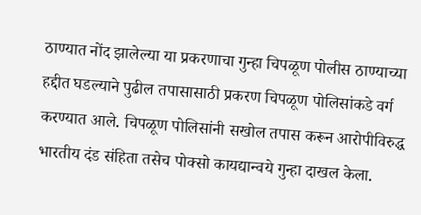ठाण्यात नोंद झालेल्या या प्रकरणाचा गुन्हा चिपळूण पोलीस ठाण्याच्या हद्दीत घडल्याने पुढील तपासासाठी प्रकरण चिपळूण पोलिसांकडे वर्ग करण्यात आले. चिपळूण पोलिसांनी सखोल तपास करून आरोपीविरुद्ध भारतीय दंड संहिता तसेच पोक्सो कायद्यान्वये गुन्हा दाखल केला.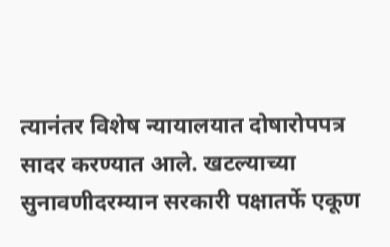त्यानंतर विशेष न्यायालयात दोषारोपपत्र सादर करण्यात आले. खटल्याच्या सुनावणीदरम्यान सरकारी पक्षातर्फे एकूण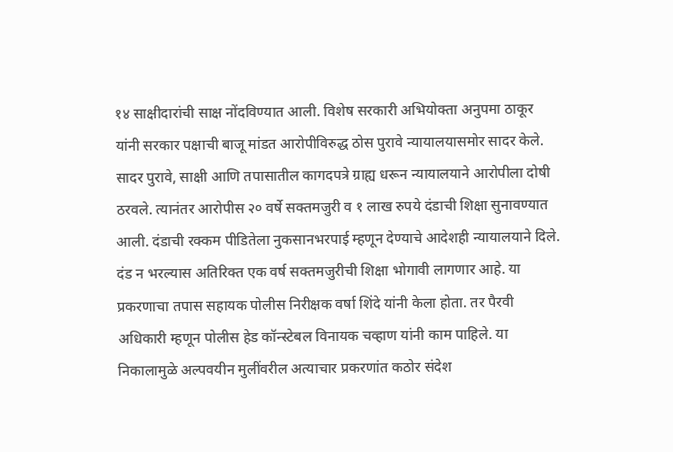१४ साक्षीदारांची साक्ष नोंदविण्यात आली. विशेष सरकारी अभियोक्ता अनुपमा ठाकूर यांनी सरकार पक्षाची बाजू मांडत आरोपीविरुद्ध ठोस पुरावे न्यायालयासमोर सादर केले. सादर पुरावे, साक्षी आणि तपासातील कागदपत्रे ग्राह्य धरून न्यायालयाने आरोपीला दोषी ठरवले. त्यानंतर आरोपीस २० वर्षे सक्तमजुरी व १ लाख रुपये दंडाची शिक्षा सुनावण्यात आली. दंडाची रक्कम पीडितेला नुकसानभरपाई म्हणून देण्याचे आदेशही न्यायालयाने दिले. दंड न भरल्यास अतिरिक्त एक वर्ष सक्तमजुरीची शिक्षा भोगावी लागणार आहे. या प्रकरणाचा तपास सहायक पोलीस निरीक्षक वर्षा शिंदे यांनी केला होता. तर पैरवी अधिकारी म्हणून पोलीस हेड कॉन्स्टेबल विनायक चव्हाण यांनी काम पाहिले. या निकालामुळे अल्पवयीन मुलींवरील अत्याचार प्रकरणांत कठोर संदेश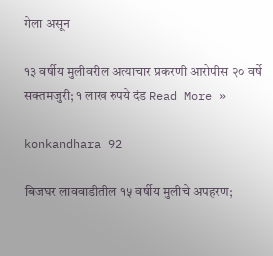गेला असून

१३ वर्षीय मुलीवरील अत्याचार प्रकरणी आरोपीस २० वर्षे सक्तमजुरी; १ लाख रुपये दंड Read More »

konkandhara 92

बिजघर लाववाडीतील १५ वर्षीय मुलीचे अपहरण;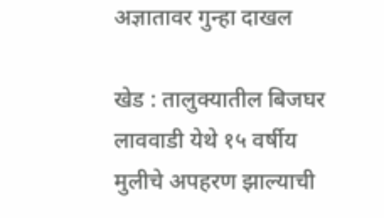अज्ञातावर गुन्हा दाखल

खेड : तालुक्यातील बिजघर लाववाडी येथे १५ वर्षीय मुलीचे अपहरण झाल्याची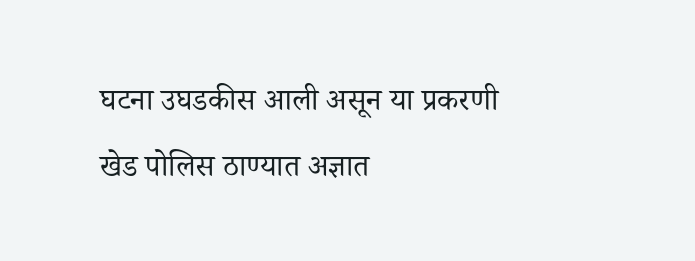घटना उघडकीस आली असून या प्रकरणी खेड पोलिस ठाण्यात अज्ञात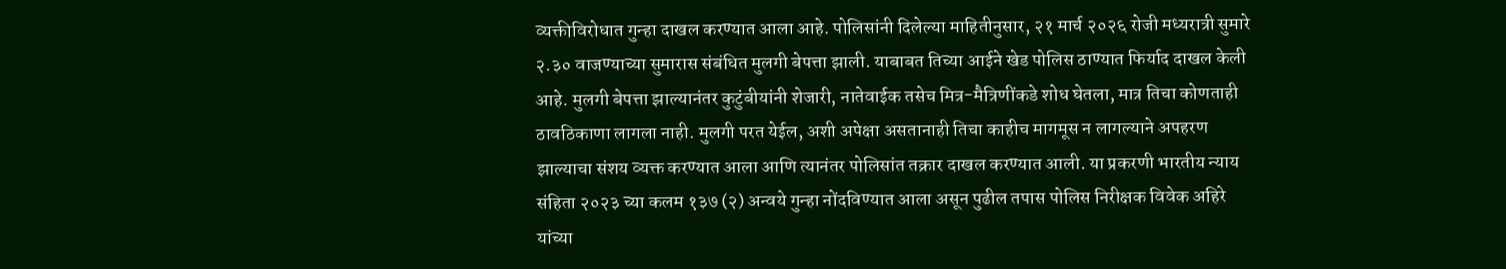व्यक्तीविरोधात गुन्हा दाखल करण्यात आला आहे. पोलिसांनी दिलेल्या माहितीनुसार, २१ मार्च २०२६ रोजी मध्यरात्री सुमारे २.३० वाजण्याच्या सुमारास संबंधित मुलगी बेपत्ता झाली. याबाबत तिच्या आईने खेड पोलिस ठाण्यात फिर्याद दाखल केली आहे. मुलगी बेपत्ता झाल्यानंतर कुटुंबीयांनी शेजारी, नातेवाईक तसेच मित्र-मैत्रिणींकडे शोध घेतला, मात्र तिचा कोणताही ठावठिकाणा लागला नाही. मुलगी परत येईल, अशी अपेक्षा असतानाही तिचा काहीच मागमूस न लागल्याने अपहरण झाल्याचा संशय व्यक्त करण्यात आला आणि त्यानंतर पोलिसांत तक्रार दाखल करण्यात आली. या प्रकरणी भारतीय न्याय संहिता २०२३ च्या कलम १३७ (२) अन्वये गुन्हा नोंदविण्यात आला असून पुढील तपास पोलिस निरीक्षक विवेक अहिरे यांच्या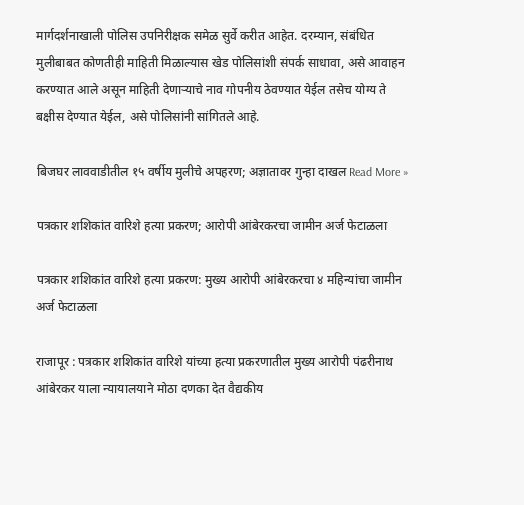मार्गदर्शनाखाली पोलिस उपनिरीक्षक समेळ सुर्वे करीत आहेत. दरम्यान, संबंधित मुलीबाबत कोणतीही माहिती मिळाल्यास खेड पोलिसांशी संपर्क साधावा, असे आवाहन करण्यात आले असून माहिती देणाऱ्याचे नाव गोपनीय ठेवण्यात येईल तसेच योग्य ते बक्षीस देण्यात येईल, असे पोलिसांनी सांगितले आहे.

बिजघर लाववाडीतील १५ वर्षीय मुलीचे अपहरण; अज्ञातावर गुन्हा दाखल Read More »

पत्रकार शशिकांत वारिशे हत्या प्रकरण; आरोपी आंबेरकरचा जामीन अर्ज फेटाळला

पत्रकार शशिकांत वारिशे हत्या प्रकरण: मुख्य आरोपी आंबेरकरचा ४ महिन्यांचा जामीन अर्ज फेटाळला

राजापूर : पत्रकार शशिकांत वारिशे यांच्या हत्या प्रकरणातील मुख्य आरोपी पंढरीनाथ आंबेरकर याला न्यायालयाने मोठा दणका देत वैद्यकीय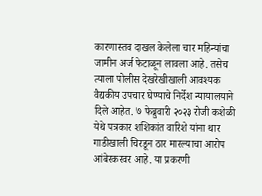कारणास्तव दाखल केलेला चार महिन्यांचा जामीन अर्ज फेटाळून लावला आहे. तसेच त्याला पोलीस देखरेखीखाली आवश्यक वैद्यकीय उपचार घेण्याचे निर्देश न्यायालयाने दिले आहेत. ७ फेब्रुवारी २०२३ रोजी कशेळी येथे पत्रकार शशिकांत वारिशे यांना थार गाडीखाली चिरडून ठार मारल्याचा आरोप आंबेरकरवर आहे. या प्रकरणी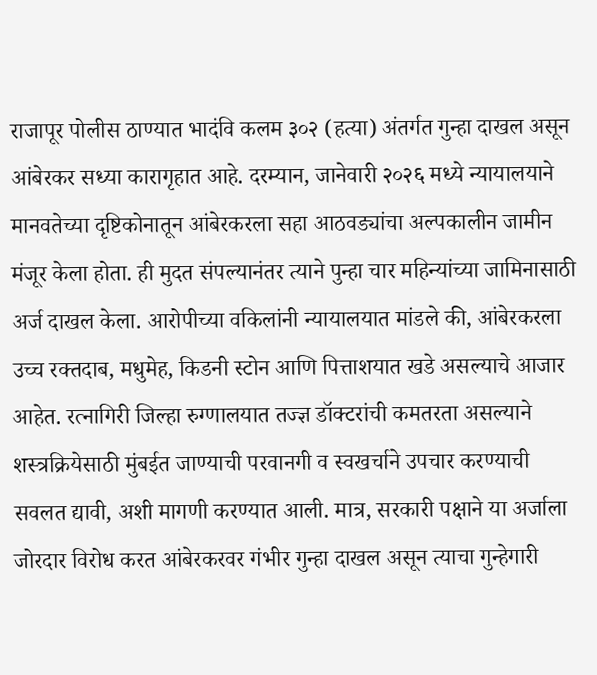राजापूर पोलीस ठाण्यात भादंवि कलम ३०२ (हत्या) अंतर्गत गुन्हा दाखल असून आंबेरकर सध्या कारागृहात आहे. दरम्यान, जानेवारी २०२६ मध्ये न्यायालयाने मानवतेच्या दृष्टिकोनातून आंबेरकरला सहा आठवड्यांचा अल्पकालीन जामीन मंजूर केला होता. ही मुदत संपल्यानंतर त्याने पुन्हा चार महिन्यांच्या जामिनासाठी अर्ज दाखल केला. आरोपीच्या वकिलांनी न्यायालयात मांडले की, आंबेरकरला उच्च रक्तदाब, मधुमेह, किडनी स्टोन आणि पित्ताशयात खडे असल्याचे आजार आहेत. रत्नागिरी जिल्हा रुग्णालयात तज्ज्ञ डॉक्टरांची कमतरता असल्याने शस्त्रक्रियेसाठी मुंबईत जाण्याची परवानगी व स्वखर्चाने उपचार करण्याची सवलत द्यावी, अशी मागणी करण्यात आली. मात्र, सरकारी पक्षाने या अर्जाला जोरदार विरोध करत आंबेरकरवर गंभीर गुन्हा दाखल असून त्याचा गुन्हेगारी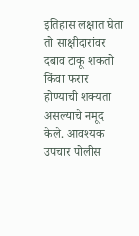इतिहास लक्षात घेता तो साक्षीदारांवर दबाव टाकू शकतो किंवा फरार होण्याची शक्यता असल्याचे नमूद केले. आवश्यक उपचार पोलीस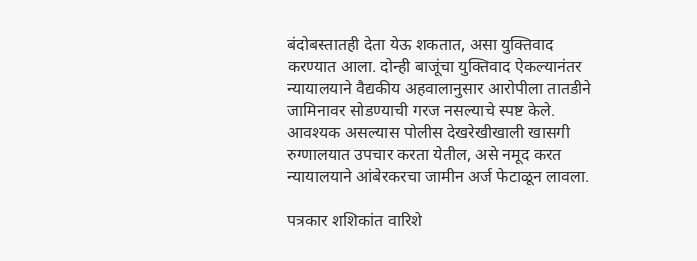बंदोबस्तातही देता येऊ शकतात, असा युक्तिवाद करण्यात आला. दोन्ही बाजूंचा युक्तिवाद ऐकल्यानंतर न्यायालयाने वैद्यकीय अहवालानुसार आरोपीला तातडीने जामिनावर सोडण्याची गरज नसल्याचे स्पष्ट केले. आवश्यक असल्यास पोलीस देखरेखीखाली खासगी रुग्णालयात उपचार करता येतील, असे नमूद करत न्यायालयाने आंबेरकरचा जामीन अर्ज फेटाळून लावला.

पत्रकार शशिकांत वारिशे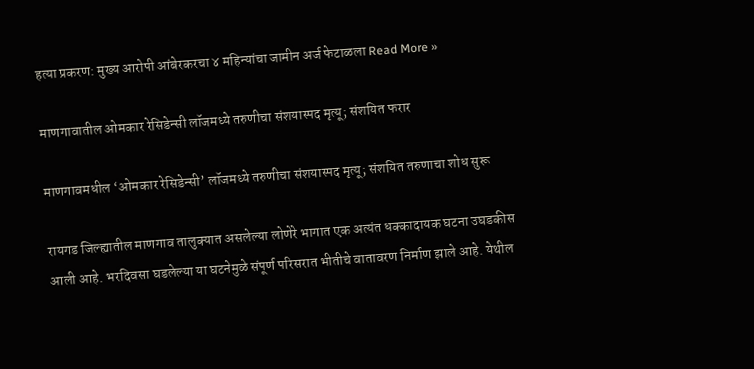हत्या प्रकरण: मुख्य आरोपी आंबेरकरचा ४ महिन्यांचा जामीन अर्ज फेटाळला Read More »

माणगावातील ओमकार रेसिडेन्सी लॉजमध्ये तरुणीचा संशयास्पद मृत्यू; संशयित फरार

माणगावमधील ‘ओमकार रेसिडेन्सी’ लॉजमध्ये तरुणीचा संशयास्पद मृत्यू; संशयित तरुणाचा शोध सुरू

रायगड जिल्ह्यातील माणगाव तालुक्यात असलेल्या लोणेरे भागात एक अत्यंत धक्कादायक घटना उघडकीस आली आहे. भरदिवसा घडलेल्या या घटनेमुळे संपूर्ण परिसरात भीतीचे वातावरण निर्माण झाले आहे. येथील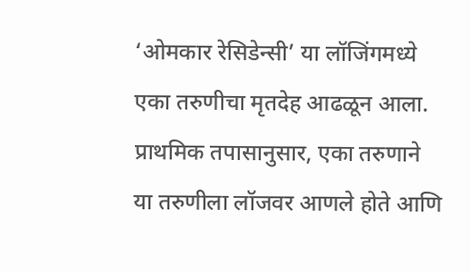‘ओमकार रेसिडेन्सी’ या लॉजिंगमध्ये एका तरुणीचा मृतदेह आढळून आला. प्राथमिक तपासानुसार, एका तरुणाने या तरुणीला लॉजवर आणले होते आणि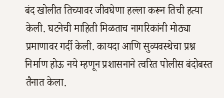बंद खोलीत तिच्यावर जीवघेणा हल्ला करून तिची हत्या केली. घटनेची माहिती मिळताच नागरिकांनी मोठ्या प्रमाणावर गर्दी केली. कायदा आणि सुव्यवस्थेचा प्रश्न निर्माण होऊ नये म्हणून प्रशासनाने त्वरित पोलीस बंदोबस्त तैनात केला.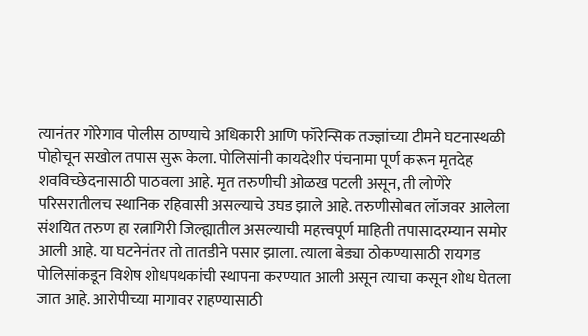त्यानंतर गोरेगाव पोलीस ठाण्याचे अधिकारी आणि फॉरेन्सिक तज्ज्ञांच्या टीमने घटनास्थळी पोहोचून सखोल तपास सुरू केला. पोलिसांनी कायदेशीर पंचनामा पूर्ण करून मृतदेह शवविच्छेदनासाठी पाठवला आहे. मृत तरुणीची ओळख पटली असून, ती लोणेरे परिसरातीलच स्थानिक रहिवासी असल्याचे उघड झाले आहे. तरुणीसोबत लॉजवर आलेला संशयित तरुण हा रत्नागिरी जिल्ह्यातील असल्याची महत्त्वपूर्ण माहिती तपासादरम्यान समोर आली आहे. या घटनेनंतर तो तातडीने पसार झाला. त्याला बेड्या ठोकण्यासाठी रायगड पोलिसांकडून विशेष शोधपथकांची स्थापना करण्यात आली असून त्याचा कसून शोध घेतला जात आहे. आरोपीच्या मागावर राहण्यासाठी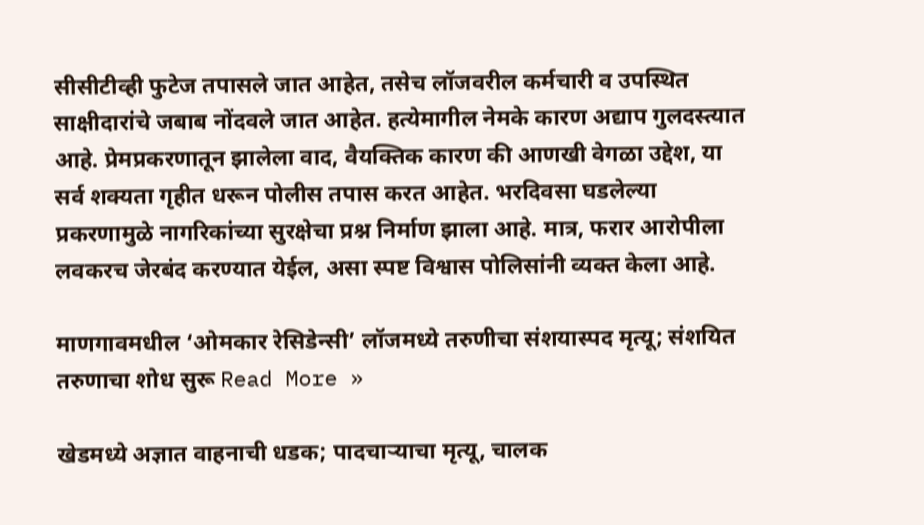सीसीटीव्ही फुटेज तपासले जात आहेत, तसेच लॉजवरील कर्मचारी व उपस्थित साक्षीदारांचे जबाब नोंदवले जात आहेत. हत्येमागील नेमके कारण अद्याप गुलदस्त्यात आहे. प्रेमप्रकरणातून झालेला वाद, वैयक्तिक कारण की आणखी वेगळा उद्देश, या सर्व शक्यता गृहीत धरून पोलीस तपास करत आहेत. भरदिवसा घडलेल्या प्रकरणामुळे नागरिकांच्या सुरक्षेचा प्रश्न निर्माण झाला आहे. मात्र, फरार आरोपीला लवकरच जेरबंद करण्यात येईल, असा स्पष्ट विश्वास पोलिसांनी व्यक्त केला आहे.

माणगावमधील ‘ओमकार रेसिडेन्सी’ लॉजमध्ये तरुणीचा संशयास्पद मृत्यू; संशयित तरुणाचा शोध सुरू Read More »

खेडमध्ये अज्ञात वाहनाची धडक; पादचाऱ्याचा मृत्यू, चालक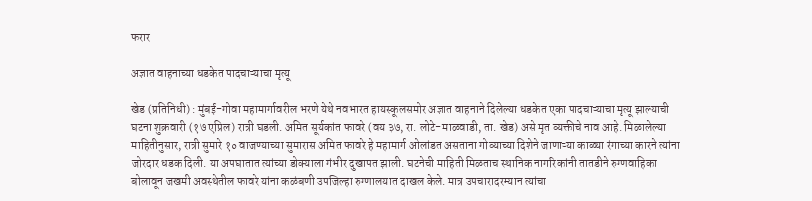फरार

अज्ञात वाहनाच्या धडकेत पादचाऱ्याचा मृत्यू

खेड (प्रतिनिधी) : मुंबई-गोवा महामार्गावरील भरणे येथे नवभारत हायस्कूलसमोर अज्ञात वाहनाने दिलेल्या धडकेत एका पादचाऱ्याचा मृत्यू झाल्याची घटना शुक्रवारी (१७ एप्रिल) रात्री घडली. अमित सूर्यकांत फावरे (वय ३७, रा. लोटे-माळवाडी, ता. खेड) असे मृत व्यक्तीचे नाव आहे. मिळालेल्या माहितीनुसार, रात्री सुमारे १० वाजण्याच्या सुमारास अमित फावरे हे महामार्ग ओलांडत असताना गोव्याच्या दिशेने जाणाऱ्या काळ्या रंगाच्या कारने त्यांना जोरदार धडक दिली. या अपघातात त्यांच्या डोक्याला गंभीर दुखापत झाली. घटनेची माहिती मिळताच स्थानिक नागरिकांनी तातडीने रुग्णवाहिका बोलावून जखमी अवस्थेतील फावरे यांना कळंबणी उपजिल्हा रुग्णालयात दाखल केले. मात्र उपचारादरम्यान त्यांचा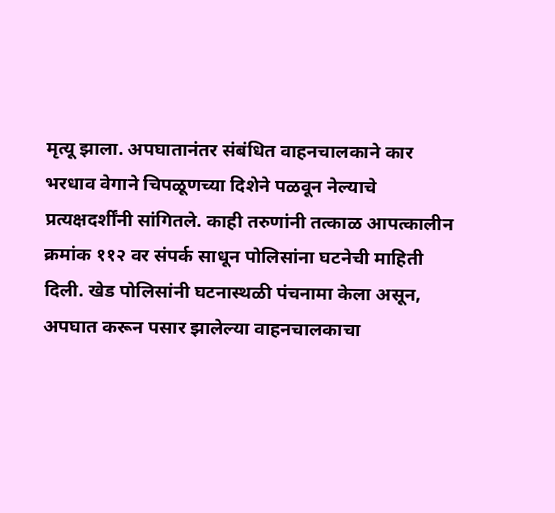मृत्यू झाला. अपघातानंतर संबंधित वाहनचालकाने कार भरधाव वेगाने चिपळूणच्या दिशेने पळवून नेल्याचे प्रत्यक्षदर्शींनी सांगितले. काही तरुणांनी तत्काळ आपत्कालीन क्रमांक ११२ वर संपर्क साधून पोलिसांना घटनेची माहिती दिली. खेड पोलिसांनी घटनास्थळी पंचनामा केला असून, अपघात करून पसार झालेल्या वाहनचालकाचा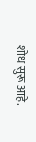शोध सुरू आहे.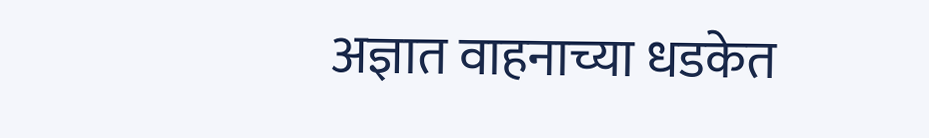अज्ञात वाहनाच्या धडकेत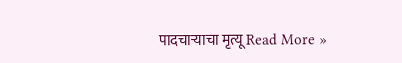पादचाऱ्याचा मृत्यू Read More »